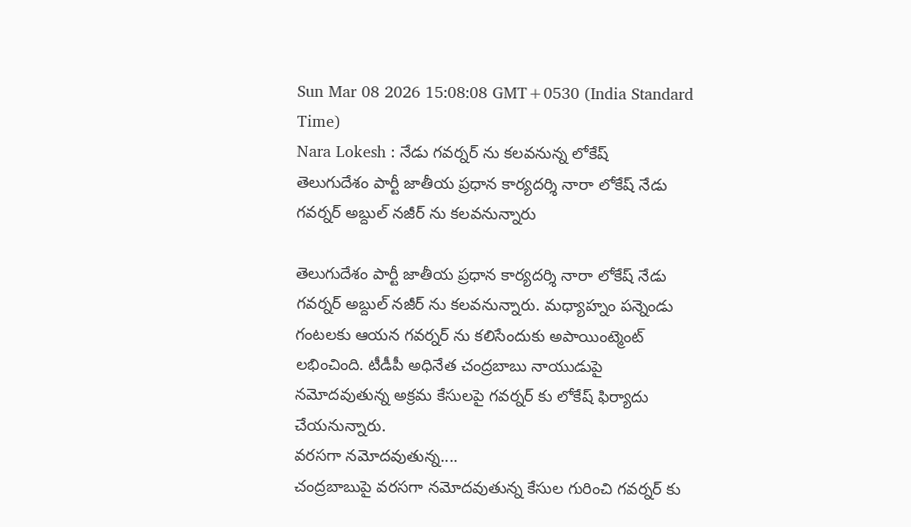Sun Mar 08 2026 15:08:08 GMT+0530 (India Standard Time)
Nara Lokesh : నేడు గవర్నర్ ను కలవనున్న లోకేష్
తెలుగుదేశం పార్టీ జాతీయ ప్రధాన కార్యదర్శి నారా లోకేష్ నేడు గవర్నర్ అబ్దుల్ నజీర్ ను కలవనున్నారు

తెలుగుదేశం పార్టీ జాతీయ ప్రధాన కార్యదర్శి నారా లోకేష్ నేడు గవర్నర్ అబ్దుల్ నజీర్ ను కలవనున్నారు. మధ్యాహ్నం పన్నెండు గంటలకు ఆయన గవర్నర్ ను కలిసేందుకు అపాయింట్మెంట్ లభించింది. టీడీపీ అధినేత చంద్రబాబు నాయుడుపై నమోదవుతున్న అక్రమ కేసులపై గవర్నర్ కు లోకేష్ ఫిర్యాదు చేయనున్నారు.
వరసగా నమోదవుతున్న....
చంద్రబాబుపై వరసగా నమోదవుతున్న కేసుల గురించి గవర్నర్ కు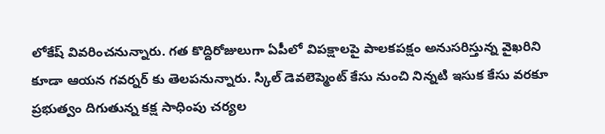లోకేష్ వివరించనున్నారు. గత కొద్దిరోజులుగా ఏపీలో విపక్షాలపై పాలకపక్షం అనుసరిస్తున్న వైఖరిని కూడా ఆయన గవర్నర్ కు తెలపనున్నారు. స్కిల్ డెవలెప్మెంట్ కేసు నుంచి నిన్నటి ఇసుక కేసు వరకూ ప్రభుత్వం దిగుతున్న కక్ష సాధింపు చర్యల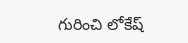గురించి లోకేష్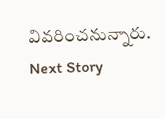వివరించనున్నారు.
Next Story